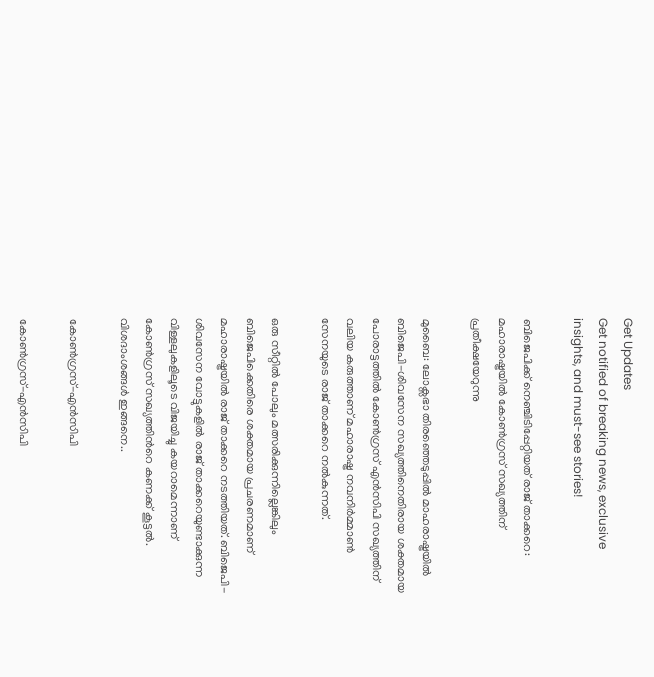Get Updates
Get notified of breaking news, exclusive insights, and must-see stories!

ബിജെപിക്ക് നെഞ്ചിടിപ്പേറ്റിയത് രാജ് താക്കറെ: മഹാരാഷ്ട്രയില്‍ കോണ്‍ഗ്രസ് സഖ്യത്തിന് പ്രതീക്ഷയേറുന്നു

മുബൈ: ലോക്സഭാ തിരഞ്ഞെടുപ്പില്‍ മാഹരാഷ്ട്രയില്‍ ബിജെപി-ശിവസേന സഖ്യത്തിനെതിരായ ശക്തമായ പോരാട്ടത്തില്‍ കോണ്‍ഗ്രസ് എന്‍സിപി സഖ്യത്തിന് വലിയ കരുത്താണ് മഹാരാഷ്ട്ര നവനിര്‍മ്മാണ്‍ സേനയുടെ രാജ് താക്കറെ നല്‍കുന്നത്.

ഒരു സീറ്റില്‍ പോലും മത്സരിക്കുന്നില്ലെങ്കിലും ബിജെപിക്കെതിരെ ശക്തമായ പ്രചരണമാണ് മഹാരാഷ്ട്രയില്‍ രാജ് താക്കറെ നടത്തിയത്. ബിജെപി-ശിവസേന വോട്ടുകളില്‍ രാജ് താക്കറെയുണ്ടാക്കുന്ന വിള്ളലുകളിലൂടെ വിജയിച്ചു കയറാമെന്നാണ് കോണ്‍ഗ്രസ് സഖ്യത്തിന്‍റെ കണക്ക് കൂട്ടല്‍. വിശദാംശങ്ങള്‍ ഇങ്ങനെ..

കോണ്‍ഗ്രസ്-എന്‍സിപി

കോണ്‍ഗ്രസ്-എന്‍സിപി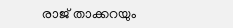രാജ് താക്കറയും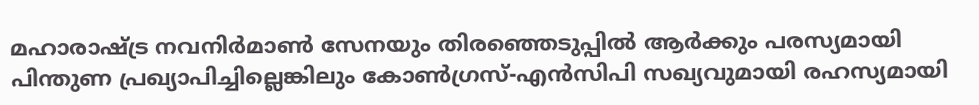മഹാരാഷ്ട്ര നവനിര്‍മാണ്‍ സേനയും തിരഞ്ഞെടുപ്പില്‍ ആര്‍ക്കും പരസ്യമായി പിന്തുണ പ്രഖ്യാപിച്ചില്ലെങ്കിലും കോണ്‍ഗ്രസ്-എന്‍സിപി സഖ്യവുമായി രഹസ്യമായി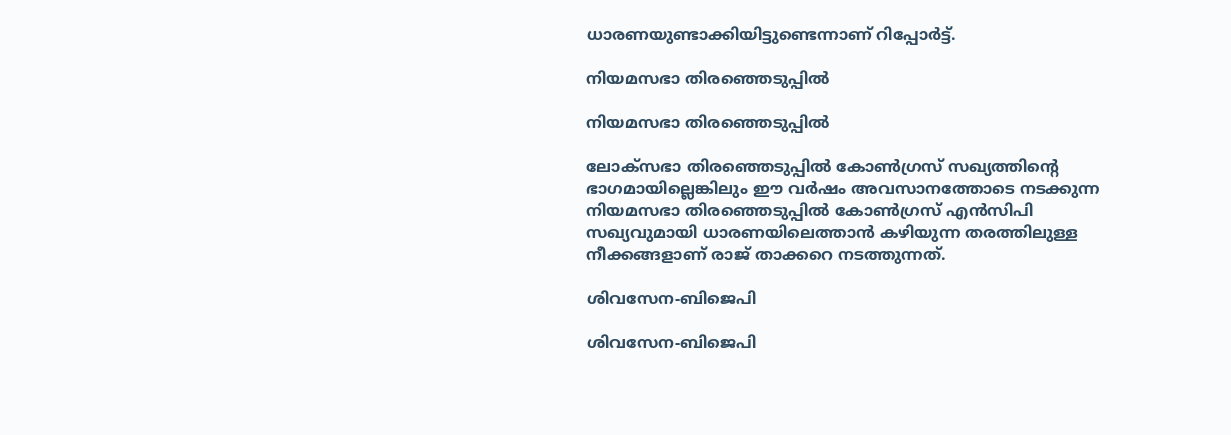ധാരണയുണ്ടാക്കിയിട്ടുണ്ടെന്നാണ് റിപ്പോര്‍ട്ട്.

നിയമസഭാ തിരഞ്ഞെടുപ്പില്‍

നിയമസഭാ തിരഞ്ഞെടുപ്പില്‍

ലോക്സഭാ തിരഞ്ഞെടുപ്പില്‍ കോണ്‍ഗ്രസ് സഖ്യത്തിന്‍റെ ഭാഗമായില്ലെങ്കിലും ഈ വര്‍ഷം അവസാനത്തോടെ നടക്കുന്ന നിയമസഭാ തിരഞ്ഞെടുപ്പില്‍ കോണ്‍ഗ്രസ് എന്‍സിപി സഖ്യവുമായി ധാരണയിലെത്താന്‍ കഴിയുന്ന തരത്തിലുള്ള നീക്കങ്ങളാണ് രാജ് താക്കറെ നടത്തുന്നത്.

ശിവസേന-ബിജെപി

ശിവസേന-ബിജെപി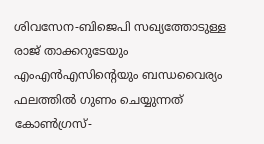ശിവസേന-ബിജെപി സഖ്യത്തോടുള്ള രാജ് താക്കറുടേയും എംഎന്‍എസിന്‍റെയും ബന്ധവൈര്യം ഫലത്തില്‍ ഗുണം ചെയ്യുന്നത് കോണ്‍ഗ്രസ്-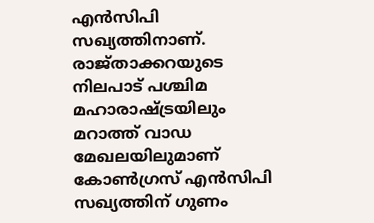എന്‍സിപി സഖ്യത്തിനാണ്. രാജ്താക്കറയുടെ നിലപാട് പശ്ചിമ മഹാരാഷ്ട്രയിലും മറാത്ത് വാഡ മേഖലയിലുമാണ് കോണ്‍ഗ്രസ് എന്‍സിപി സഖ്യത്തിന് ഗുണം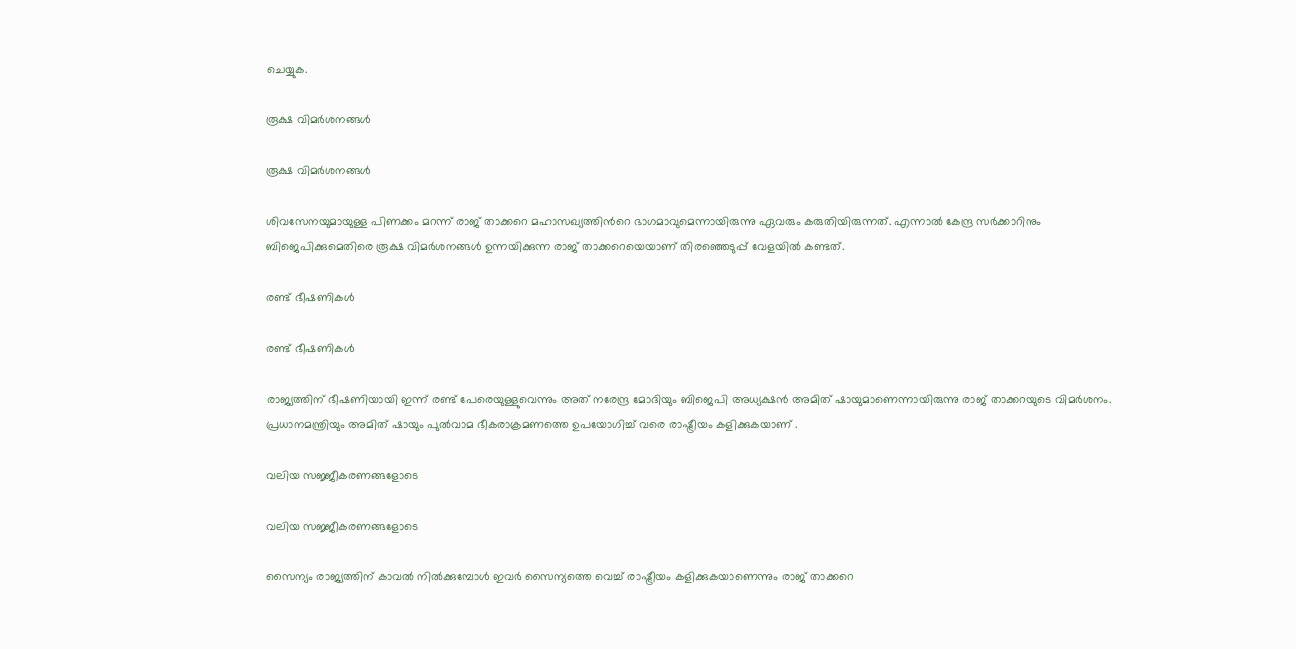ചെയ്യുക.

രൂക്ഷ വിമര്‍ശനങ്ങള്‍

രൂക്ഷ വിമര്‍ശനങ്ങള്‍

ശിവസേനയുമായുള്ള പിണക്കം മറന്ന് രാജ് താക്കറെ മഹാസഖ്യത്തിന്‍റെ ഭാഗമാവുമെന്നായിരുന്നു ഏവരും കരുതിയിരുന്നത്. എന്നാല്‍ കേന്ദ്ര സര്‍ക്കാറിനും ബിജെപിക്കുമെതിരെ രൂക്ഷ വിമര്‍ശനങ്ങള്‍ ഉന്നയിക്കുന്ന രാജ് താക്കറെയെയാണ് തിരഞ്ഞെടുപ്പ് വേളയില്‍ കണ്ടത്.

രണ്ട് ഭീഷണികള്‍

രണ്ട് ഭീഷണികള്‍

രാജ്യത്തിന് ഭീഷണിയായി ഇന്ന് രണ്ട് പേരെയുള്ളുവെന്നും അത് നരേന്ദ്ര മോദിയും ബിജെപി അധ്യക്ഷൻ അമിത് ഷായുമാണെന്നായിരുന്നു രാജ് താക്കറയുടെ വിമര്‍ശനം. പ്രധാനമന്ത്രിയും അമിത് ഷായും പുൽവാമ ഭീകരാക്രമണത്തെ ഉപയോഗിച്ച് വരെ രാഷ്ട്രീയം കളിക്കുകയാണ് .

വലിയ സജ്ജീകരണങ്ങളോടെ

വലിയ സജ്ജീകരണങ്ങളോടെ

സൈന്യം രാജ്യത്തിന് കാവൽ നിൽക്കുമ്പോൾ ഇവർ സൈന്യത്തെ വെച്ച് രാഷ്ട്രീയം കളിക്കുകയാണെന്നും രാജ് താക്കറെ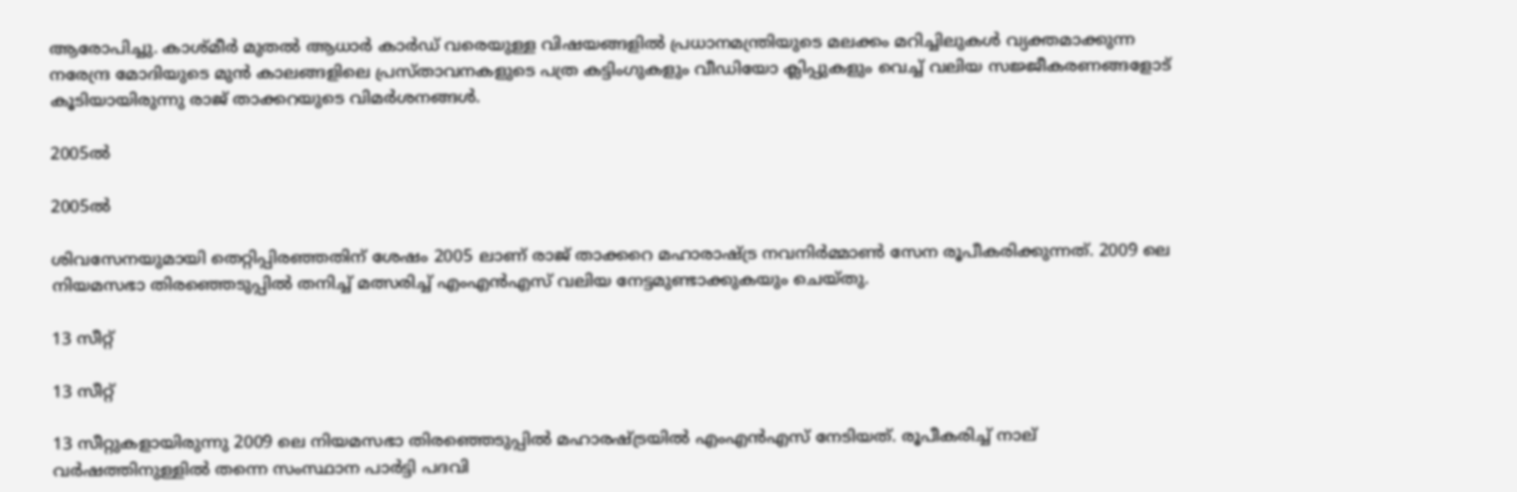ആരോപിച്ചു. കാശ്മീർ മുതൽ ആധാർ കാർഡ് വരെയുള്ള വിഷയങ്ങളില്‍ പ്രധാനമന്ത്രിയുടെ മലക്കം മറിച്ചിലുകൾ വ്യക്തമാക്കുന്ന നരേന്ദ്ര മോദിയുടെ മുൻ കാലങ്ങളിലെ പ്രസ്താവനകളുടെ പത്ര കട്ടിംഗുകളും വീഡിയോ ക്ലിപ്പുകളും വെച്ച് വലിയ സജ്ജീകരണങ്ങളോട് കൂടിയായിരുന്നു രാജ് താക്കറയുടെ വിമര്‍ശനങ്ങള്‍.

2005ല്‍

2005ല്‍

ശിവസേനയുമായി തെറ്റിപ്പിരഞ്ഞതിന് ശേഷം 2005 ലാണ് രാജ് താക്കറെ മഹാരാഷ്ട്ര നവനിര്‍‌മ്മാണ്‍ സേന രൂപീകരിക്കുന്നത്. 2009 ലെ നിയമസഭാ തിരഞ്ഞെടുപ്പില്‍ തനിച്ച് മത്സരിച്ച് എംഎന്‍എസ് വലിയ നേട്ടമുണ്ടാക്കുകയും ചെയ്തു.

13 സീറ്റ്

13 സീറ്റ്

13 സീറ്റുകളായിരുന്നു 2009 ലെ നിയമസഭാ തിരഞ്ഞെടുപ്പില്‍ മഹാരഷ്ട്രയില്‍ എംഎന്‍എസ് നേടിയത്. രൂപീകരിച്ച് നാല് വര്‍ഷത്തിനുള്ളില്‍ തന്നെ സംസ്ഥാന പാര്‍ട്ടി പദവി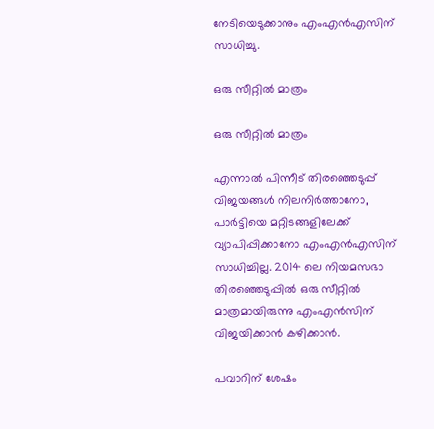നേടിയെടുക്കാനും എംഎന്‍എസിന് സാധിച്ചു.

ഒരു സീറ്റില്‍ മാത്രം

ഒരു സീറ്റില്‍ മാത്രം

എന്നാല്‍ പിന്നീട് തിരഞ്ഞെടുപ്പ് വിജയങ്ങള്‍ നിലനിര്‍ത്താനോ, പാര്‍ട്ടിയെ മറ്റിടങ്ങളിലേക്ക് വ്യാപിപ്പിക്കാനോ എംഎന്‍എസിന് സാധിച്ചില്ല. 2014 ലെ നിയമസഭാ തിരഞ്ഞെടുപ്പില്‍ ഒരു സീറ്റില്‍ മാത്രമായിരുന്നു എംഎന്‍സിന് വിജയിക്കാന്‍ കഴിക്കാന്‍.

പവാറിന് ശേഷം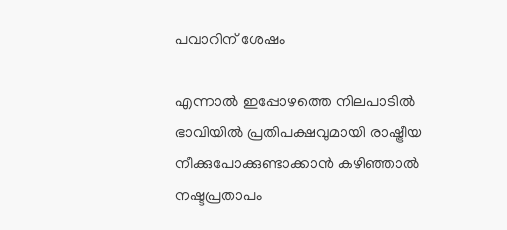പവാറിന് ശേഷം

എന്നാല്‍ ഇപ്പോഴത്തെ നിലപാടില്‍ ഭാവിയില്‍ പ്രതിപക്ഷവുമായി രാഷ്ട്രീയ നീക്കുപോക്കുണ്ടാക്കാന്‍ കഴിഞ്ഞാല്‍ നഷ്ടപ്രതാപം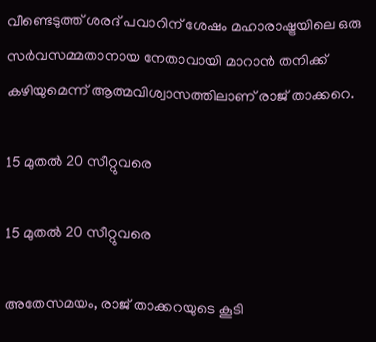വീണ്ടെടുത്ത് ശരദ് പവാറിന് ശേഷം മഹാരാഷ്ട്രയിലെ ഒരു സര്‍വസമ്മതാനായ നേതാവായി മാറാന്‍ തനിക്ക് കഴിയുമെന്ന് ആത്മവിശ്വാസത്തിലാണ് രാജ് താക്കറെ.

15 മുതല്‍ 20 സീറ്റുവരെ

15 മുതല്‍ 20 സീറ്റുവരെ

അതേസമയം, രാജ് താക്കറയുടെ കൂടി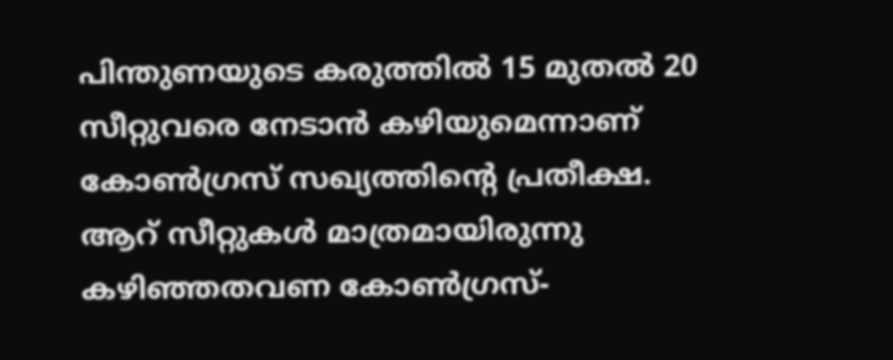പിന്തുണയുടെ കരുത്തില്‍ 15 മുതല്‍ 20 സീറ്റുവരെ നേടാന്‍ കഴിയുമെന്നാണ് കോണ്‍ഗ്രസ് സഖ്യത്തിന്‍റെ പ്രതീക്ഷ. ആറ് സീറ്റുകള്‍ മാത്രമായിരുന്നു കഴിഞ്ഞതവണ കോണ്‍ഗ്രസ്-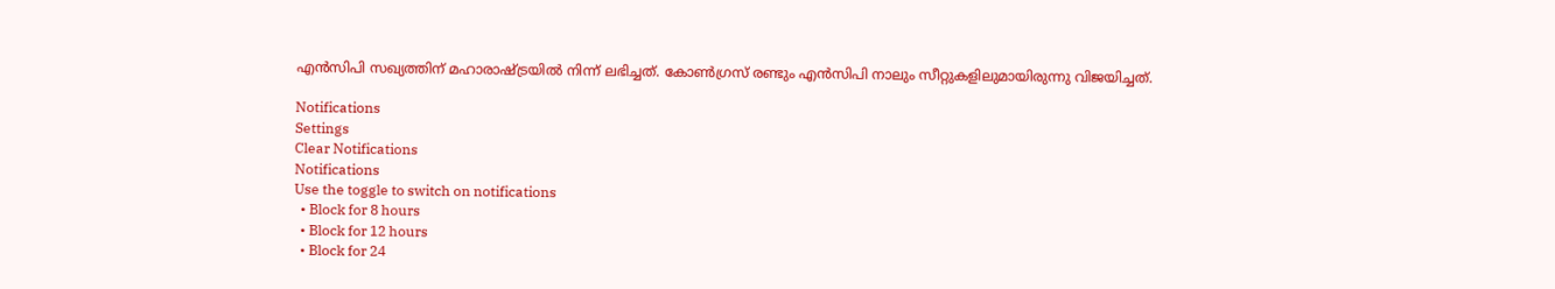എന്‍സിപി സഖ്യത്തിന് മഹാരാഷ്ട്രയില്‍ നിന്ന് ലഭിച്ചത്. കോൺഗ്രസ് രണ്ടും എൻസിപി നാലും സീറ്റുകളിലുമായിരുന്നു വിജയിച്ചത്.

Notifications
Settings
Clear Notifications
Notifications
Use the toggle to switch on notifications
  • Block for 8 hours
  • Block for 12 hours
  • Block for 24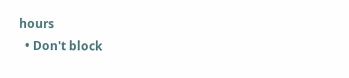hours
  • Don't block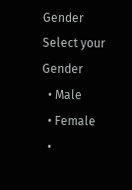Gender
Select your Gender
  • Male
  • Female
  •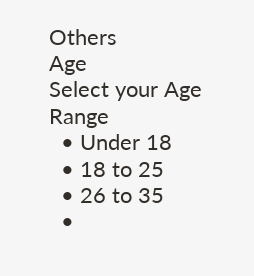Others
Age
Select your Age Range
  • Under 18
  • 18 to 25
  • 26 to 35
  •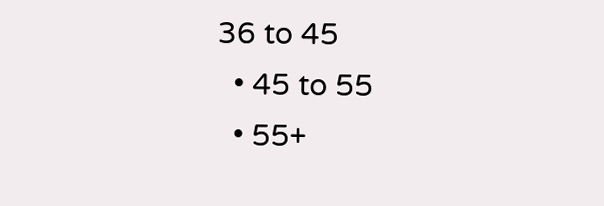36 to 45
  • 45 to 55
  • 55+